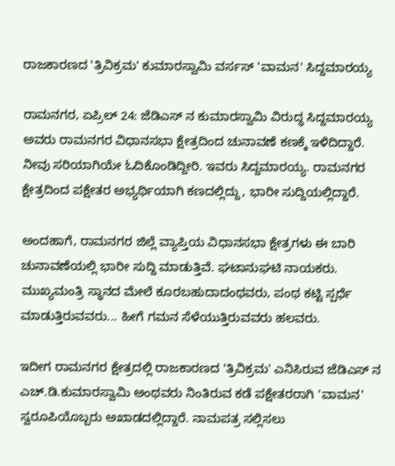ರಾಜಕಾರಣದ 'ತ್ರಿವಿಕ್ರಮ' ಕುಮಾರಸ್ವಾಮಿ ವರ್ಸಸ್ 'ವಾಮನ' ಸಿದ್ದಮಾರಯ್ಯ

ರಾಮನಗರ, ಏಪ್ರಿಲ್ 24: ಜೆಡಿಎಸ್ ನ ಕುಮಾರಸ್ವಾಮಿ ವಿರುದ್ಧ ಸಿದ್ದಮಾರಯ್ಯ ಅವರು ರಾಮನಗರ ವಿಧಾನಸಭಾ ಕ್ಷೇತ್ರದಿಂದ ಚುನಾವಣೆ ಕಣಕ್ಕೆ ಇಳಿದಿದ್ದಾರೆ. ನೀವು ಸರಿಯಾಗಿಯೇ ಓದಿಕೊಂಡಿದ್ದೀರಿ. ಇವರು ಸಿದ್ದಮಾರಯ್ಯ. ರಾಮನಗರ ಕ್ಷೇತ್ರದಿಂದ ಪಕ್ಷೇತರ ಅಭ್ಯರ್ಥಿಯಾಗಿ ಕಣದಲ್ಲಿದ್ದು, ಭಾರೀ ಸುದ್ದಿಯಲ್ಲಿದ್ದಾರೆ.

ಅಂದಹಾಗೆ, ರಾಮನಗರ ಜಿಲ್ಲೆ ವ್ಯಾಪ್ತಿಯ ವಿಧಾನಸಭಾ ಕ್ಷೇತ್ರಗಳು ಈ ಬಾರಿ ಚುನಾವಣೆಯಲ್ಲಿ ಭಾರೀ ಸುದ್ದಿ ಮಾಡುತ್ತಿವೆ. ಘಟಾನುಘಟಿ ನಾಯಕರು. ಮುಖ್ಯಮಂತ್ರಿ ಸ್ಥಾನದ ಮೇಲೆ ಕೂರಬಹುದಾದಂಥವರು, ಪಂಥ ಕಟ್ಟಿ ಸ್ಪರ್ಧೆ ಮಾಡುತ್ತಿರುವವರು... ಹೀಗೆ ಗಮನ ಸೆಳೆಯುತ್ತಿರುವವರು ಹಲವರು.

ಇದೀಗ ರಾಮನಗರ ಕ್ಷೇತ್ರದಲ್ಲಿ ರಾಜಕಾರಣದ 'ತ್ರಿವಿಕ್ರಮ' ಎನಿಸಿರುವ ಜೆಡಿಎಸ್ ನ ಎಚ್.ಡಿ.ಕುಮಾರಸ್ವಾಮಿ ಅಂಥವರು ನಿಂತಿರುವ ಕಡೆ ಪಕ್ಷೇತರರಾಗಿ 'ವಾಮನ' ಸ್ವರೂಪಿಯೊಬ್ಬರು ಅಖಾಡದಲ್ಲಿದ್ದಾರೆ. ನಾಮಪತ್ರ ಸಲ್ಲಿಸಲು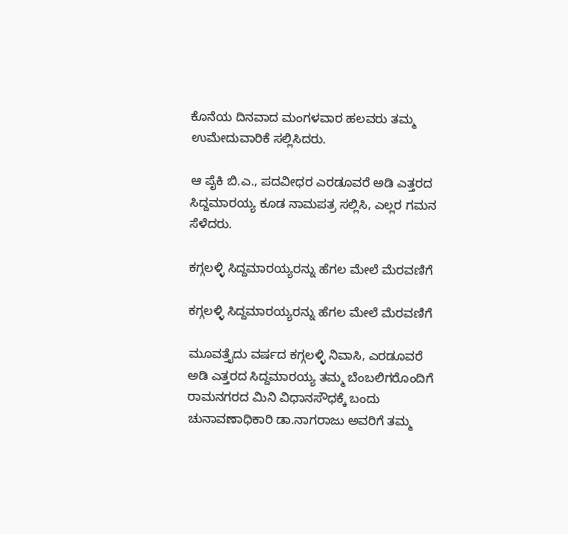ಕೊನೆಯ ದಿನವಾದ ಮಂಗಳವಾರ ಹಲವರು ತಮ್ಮ ಉಮೇದುವಾರಿಕೆ ಸಲ್ಲಿಸಿದರು.

ಆ ಪೈಕಿ ಬಿ.ಎ., ಪದವೀಧರ ಎರಡೂವರೆ ಅಡಿ ಎತ್ತರದ ಸಿದ್ದಮಾರಯ್ಯ ಕೂಡ ನಾಮಪತ್ರ ಸಲ್ಲಿಸಿ, ಎಲ್ಲರ ಗಮನ ಸೆಳೆದರು.

ಕಗ್ಗಲಳ್ಳಿ ಸಿದ್ದಮಾರಯ್ಯರನ್ನು ಹೆಗಲ ಮೇಲೆ ಮೆರವಣಿಗೆ

ಕಗ್ಗಲಳ್ಳಿ ಸಿದ್ದಮಾರಯ್ಯರನ್ನು ಹೆಗಲ ಮೇಲೆ ಮೆರವಣಿಗೆ

ಮೂವತ್ತೈದು ವರ್ಷದ ಕಗ್ಗಲಳ್ಳಿ ನಿವಾಸಿ, ಎರಡೂವರೆ ಅಡಿ ಎತ್ತರದ ಸಿದ್ದಮಾರಯ್ಯ ತಮ್ಮ ಬೆಂಬಲಿಗರೊಂದಿಗೆ ರಾಮನಗರದ ಮಿನಿ ವಿಧಾನಸೌಧಕ್ಕೆ ಬಂದು ಚುನಾವಣಾಧಿಕಾರಿ ಡಾ.ನಾಗರಾಜು ಅವರಿಗೆ ತಮ್ಮ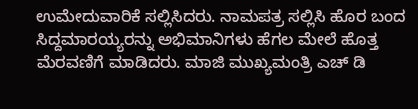ಉಮೇದುವಾರಿಕೆ ಸಲ್ಲಿಸಿದರು. ನಾಮಪತ್ರ ಸಲ್ಲಿಸಿ ಹೊರ ಬಂದ ಸಿದ್ದಮಾರಯ್ಯರನ್ನು ಅಭಿಮಾನಿಗಳು ಹೆಗಲ ಮೇಲೆ ಹೊತ್ತ ಮೆರವಣಿಗೆ ಮಾಡಿದರು. ಮಾಜಿ ಮುಖ್ಯಮಂತ್ರಿ ಎಚ್ ಡಿ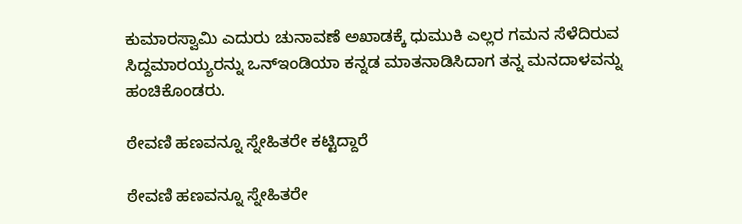ಕುಮಾರಸ್ವಾಮಿ ಎದುರು ಚುನಾವಣೆ ಅಖಾಡಕ್ಕೆ ಧುಮುಕಿ ಎಲ್ಲರ ಗಮನ ಸೆಳೆದಿರುವ ಸಿದ್ದಮಾರಯ್ಯರನ್ನು ಒನ್ಇಂಡಿಯಾ ಕನ್ನಡ ಮಾತನಾಡಿಸಿದಾಗ ತನ್ನ ಮನದಾಳವನ್ನು ಹಂಚಿಕೊಂಡರು.

ಠೇವಣಿ ಹಣವನ್ನೂ ಸ್ನೇಹಿತರೇ ಕಟ್ಟಿದ್ದಾರೆ

ಠೇವಣಿ ಹಣವನ್ನೂ ಸ್ನೇಹಿತರೇ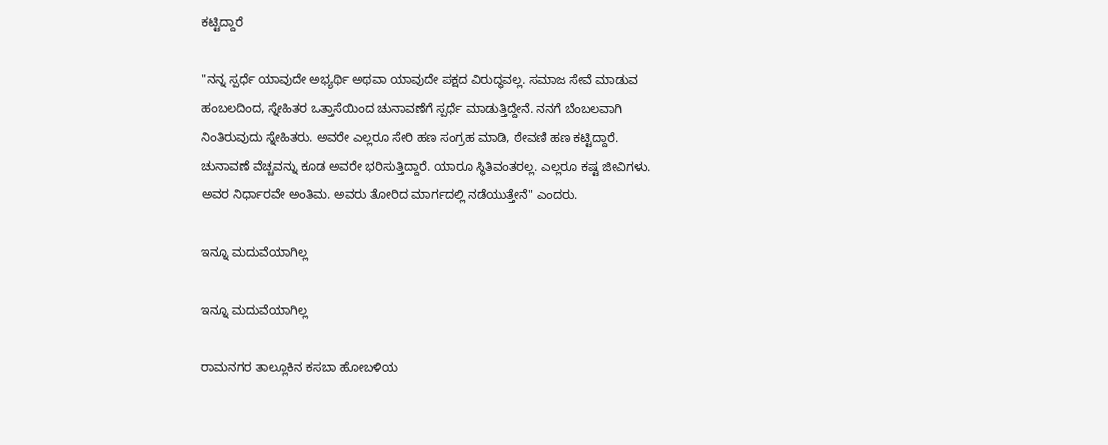ಕಟ್ಟಿದ್ದಾರೆ

"ನನ್ನ ಸ್ಪರ್ಧೆ ಯಾವುದೇ ಅಭ್ಯರ್ಥಿ ಅಥವಾ ಯಾವುದೇ ಪಕ್ಷದ ವಿರುದ್ಧವಲ್ಲ. ಸಮಾಜ ಸೇವೆ ಮಾಡುವ ಹಂಬಲದಿಂದ, ಸ್ನೇಹಿತರ ಒತ್ತಾಸೆಯಿಂದ ಚುನಾವಣೆಗೆ ಸ್ಪರ್ಧೆ ಮಾಡುತ್ತಿದ್ದೇನೆ. ನನಗೆ ಬೆಂಬಲವಾಗಿ ನಿಂತಿರುವುದು ಸ್ನೇಹಿತರು. ಅವರೇ ಎಲ್ಲರೂ ಸೇರಿ ಹಣ ಸಂಗ್ರಹ ಮಾಡಿ, ಠೇವಣಿ ಹಣ ಕಟ್ಟಿದ್ದಾರೆ. ಚುನಾವಣೆ ವೆಚ್ಚವನ್ನು ಕೂಡ ಅವರೇ ಭರಿಸುತ್ತಿದ್ದಾರೆ. ಯಾರೂ ಸ್ಥಿತಿವಂತರಲ್ಲ. ಎಲ್ಲರೂ ಕಷ್ಟ ಜೀವಿಗಳು. ಅವರ ನಿರ್ಧಾರವೇ ಅಂತಿಮ. ಅವರು ತೋರಿದ ಮಾರ್ಗದಲ್ಲಿ ನಡೆಯುತ್ತೇನೆ" ಎಂದರು.

ಇನ್ನೂ ಮದುವೆಯಾಗಿಲ್ಲ

ಇನ್ನೂ ಮದುವೆಯಾಗಿಲ್ಲ

ರಾಮನಗರ ತಾಲ್ಲೂಕಿನ ಕಸಬಾ ಹೋಬಳಿಯ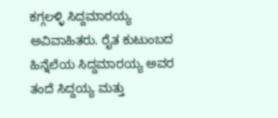ಕಗ್ಗಲಳ್ಳಿ ಸಿದ್ದಮಾರಯ್ಯ ಅವಿವಾಹಿತರು. ರೈತ ಕುಟುಂಬದ ಹಿನ್ನೆಲೆಯ ಸಿದ್ದಮಾರಯ್ಯ ಅವರ ತಂದೆ ಸಿದ್ದಯ್ಯ ಮತ್ತು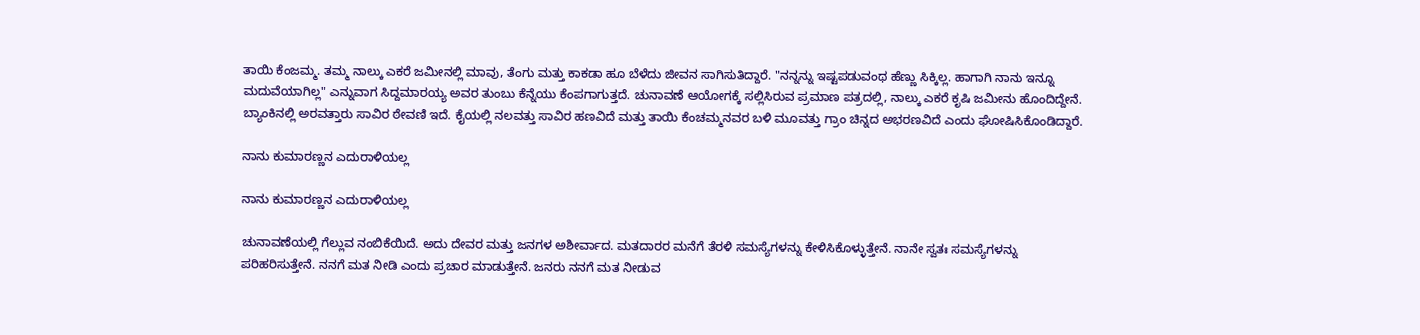ತಾಯಿ ಕೆಂಜಮ್ಮ. ತಮ್ಮ ನಾಲ್ಕು ಎಕರೆ ಜಮೀನಲ್ಲಿ ಮಾವು, ತೆಂಗು ಮತ್ತು ಕಾಕಡಾ ಹೂ ಬೆಳೆದು ಜೀವನ ಸಾಗಿಸುತಿದ್ದಾರೆ. "ನನ್ನನ್ನು ಇಷ್ಟಪಡುವಂಥ ಹೆಣ್ಣು ಸಿಕ್ಕಿಲ್ಲ. ಹಾಗಾಗಿ ನಾನು ಇನ್ನೂ ಮದುವೆಯಾಗಿಲ್ಲ" ಎನ್ನುವಾಗ ಸಿದ್ದಮಾರಯ್ಯ ಅವರ ತುಂಬು ಕೆನ್ನೆಯು ಕೆಂಪಗಾಗುತ್ತದೆ. ಚುನಾವಣೆ ಆಯೋಗಕ್ಕೆ ಸಲ್ಲಿಸಿರುವ ಪ್ರಮಾಣ ಪತ್ರದಲ್ಲಿ, ನಾಲ್ಕು ಎಕರೆ ಕೃಷಿ ಜಮೀನು ಹೊಂದಿದ್ದೇನೆ. ಬ್ಯಾಂಕಿನಲ್ಲಿ ಅರವತ್ತಾರು ಸಾವಿರ ಠೇವಣಿ ಇದೆ. ಕೈಯಲ್ಲಿ ನಲವತ್ತು ಸಾವಿರ ಹಣವಿದೆ ಮತ್ತು ತಾಯಿ ಕೆಂಚಮ್ಮನವರ ಬಳಿ ಮೂವತ್ತು ಗ್ರಾಂ ಚಿನ್ನದ ಅಭರಣವಿದೆ ಎಂದು ಘೋಷಿಸಿಕೊಂಡಿದ್ದಾರೆ.

ನಾನು ಕುಮಾರಣ್ಣನ ಎದುರಾಳಿಯಲ್ಲ

ನಾನು ಕುಮಾರಣ್ಣನ ಎದುರಾಳಿಯಲ್ಲ

ಚುನಾವಣೆಯಲ್ಲಿ ಗೆಲ್ಲುವ ನಂಬಿಕೆಯಿದೆ. ಅದು ದೇವರ ಮತ್ತು ಜನಗಳ ಅಶೀರ್ವಾದ. ಮತದಾರರ ಮನೆಗೆ ತೆರಳಿ ಸಮಸ್ಯೆಗಳನ್ನು ಕೇಳಿಸಿಕೊಳ್ಳುತ್ತೇನೆ. ನಾನೇ ಸ್ವತಃ ಸಮಸ್ಯೆಗಳನ್ನು ಪರಿಹರಿಸುತ್ತೇನೆ. ನನಗೆ ಮತ ನೀಡಿ ಎಂದು ಪ್ರಚಾರ ಮಾಡುತ್ತೇನೆ. ಜನರು ನನಗೆ ಮತ ನೀಡುವ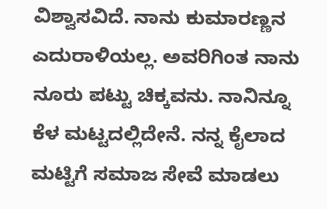ವಿಶ್ವಾಸವಿದೆ. ನಾನು ಕುಮಾರಣ್ಣನ ಎದುರಾಳಿಯಲ್ಲ. ಅವರಿಗಿಂತ ನಾನು ನೂರು ಪಟ್ಟು ಚಿಕ್ಕವನು. ನಾನಿನ್ನೂ ಕೆಳ ಮಟ್ಟದಲ್ಲಿದೇನೆ. ನನ್ನ ಕೈಲಾದ ಮಟ್ಟಿಗೆ ಸಮಾಜ ಸೇವೆ ಮಾಡಲು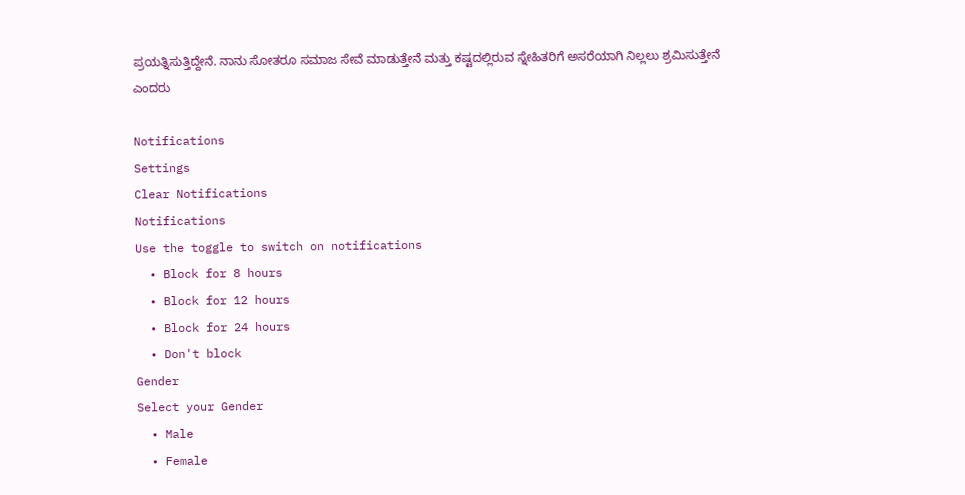ಪ್ರಯತ್ನಿಸುತ್ತಿದ್ದೇನೆ. ನಾನು ಸೋತರೂ ಸಮಾಜ ಸೇವೆ ಮಾಡುತ್ತೇನೆ ಮತ್ತು ಕಷ್ಟದಲ್ಲಿರುವ ಸ್ನೇಹಿತರಿಗೆ ಅಸರೆಯಾಗಿ ನಿಲ್ಲಲು ಶ್ರಮಿಸುತ್ತೇನೆ ಎಂದರು

Notifications
Settings
Clear Notifications
Notifications
Use the toggle to switch on notifications
  • Block for 8 hours
  • Block for 12 hours
  • Block for 24 hours
  • Don't block
Gender
Select your Gender
  • Male
  • Female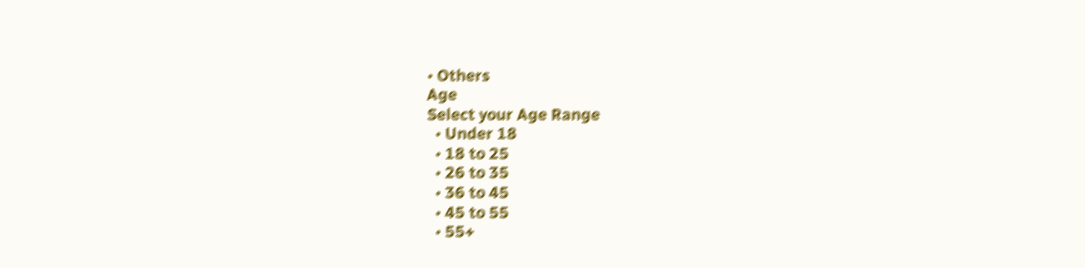• Others
Age
Select your Age Range
  • Under 18
  • 18 to 25
  • 26 to 35
  • 36 to 45
  • 45 to 55
  • 55+